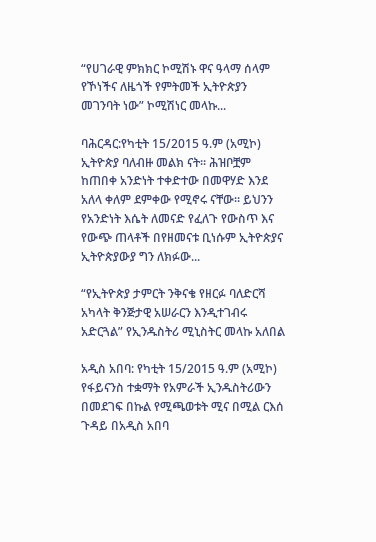“የሀገራዊ ምክክር ኮሚሽኑ ዋና ዓላማ ሰላም የኾነችና ለዜጎች የምትመች ኢትዮጵያን መገንባት ነው” ኮሚሽነር መላኩ...

ባሕርዳር:የካቲት 15/2015 ዓ.ም (አሚኮ) ኢትዮጵያ ባለብዙ መልክ ናት። ሕዝቦቿም ከጠበቀ አንድነት ተቀድተው በመዋሃድ እንደ አለላ ቀለም ደምቀው የሚኖሩ ናቸው። ይህንን የአንድነት እሴት ለመናድ የፈለጉ የውስጥ እና የውጭ ጠላቶች በየዘመናቱ ቢነሱም ኢትዮጵያና ኢትዮጵያውያ ግን ለክፉው...

“የኢትዮጵያ ታምርት ንቅናቄ የዘርፉ ባለድርሻ አካላት ቅንጅታዊ አሠራርን እንዲተገብሩ አድርጓል” የኢንዱስትሪ ሚኒስትር መላኩ አለበል

አዲስ አበባ: የካቲት 15/2015 ዓ.ም (አሚኮ) የፋይናንስ ተቋማት የአምራች ኢንዱስትሪውን በመደገፍ በኩል የሚጫወቱት ሚና በሚል ርእሰ ጉዳይ በአዲስ አበባ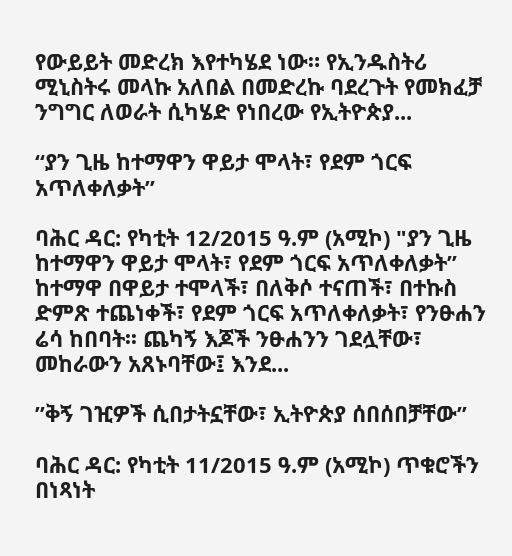የውይይት መድረክ እየተካሄደ ነው። የኢንዱስትሪ ሚኒስትሩ መላኩ አለበል በመድረኩ ባደረጉት የመክፈቻ ንግግር ለወራት ሲካሄድ የነበረው የኢትዮጵያ...

“ያን ጊዜ ከተማዋን ዋይታ ሞላት፣ የደም ጎርፍ አጥለቀለቃትʺ

ባሕር ዳር: የካቲት 12/2015 ዓ.ም (አሚኮ) "ያን ጊዜ ከተማዋን ዋይታ ሞላት፣ የደም ጎርፍ አጥለቀለቃትʺ ከተማዋ በዋይታ ተሞላች፣ በለቅሶ ተናጠች፣ በተኩስ ድምጽ ተጨነቀች፣ የደም ጎርፍ አጥለቀለቃት፣ የንፁሐን ሬሳ ከበባት፡፡ ጨካኝ እጆች ንፁሐንን ገደሏቸው፣ መከራውን አጸኑባቸው፤ እንደ...

ʺቅኝ ገዢዎች ሲበታትኗቸው፣ ኢትዮጵያ ሰበሰበቻቸው”

ባሕር ዳር: የካቲት 11/2015 ዓ.ም (አሚኮ) ጥቁሮችን በነጻነት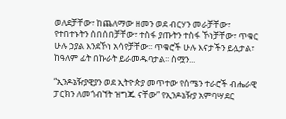ወለደቻቸው፣ ከጨለማው ዘመን ወደ ብርሃን መራቻቸው፣ የተበተኑትን ሰበሰበቻቸው፣ ተስፋ ያጡትን ተስፋ ኾነቻቸው፣ ጥቁር ሁሉ ኃያል እንደኾነ አሳየቻቸው፡፡ ጥቁሮች ሁሉ እናታችን ይሏታል፣ ከዓለም ፊት በኩራት ይራመዱባታል፡፡ ስሟን...

“ኢንዶኔዥያዊያን ወደ ኢትዮጵያ መጥተው የሰሜን ተራሮች ብሔራዊ ፓርክን ለመጎብኘት ዝግጁ ናቸው” የኢንዶኔዥያ አምባሣደር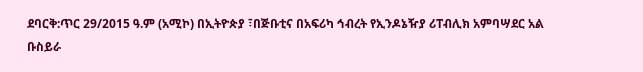ደባርቅ:ጥር 29/2015 ዓ.ም (አሚኮ) በኢትዮጵያ ፣በጅቡቲና በአፍሪካ ኅብረት የኢንዶኔዥያ ሪፐብሊክ አምባሣደር አል ቡስይራ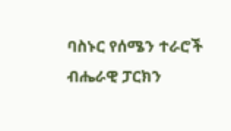ባስኑር የሰሜን ተራሮች ብሔራዊ ፓርክን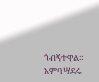ጎብኝተዋል። አምባሣደሩ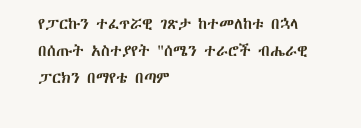የፓርኩን ተፈጥሯዊ ገጽታ ከተመለከቱ በኋላ በሰጡት አስተያየት "ሰሜን ተራሮች ብሔራዊ ፓርክን በማየቴ በጣም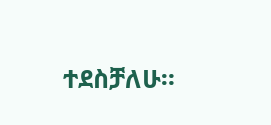ተደስቻለሁ።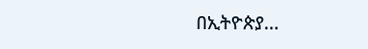በኢትዮጵያ...